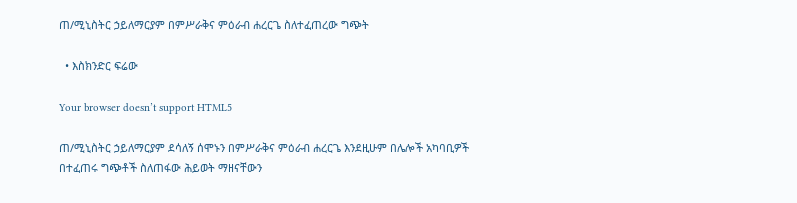ጠ/ሚኒስትር ኃይለማርያም በምሥራቅና ምዕራብ ሐረርጌ ስለተፈጠረው ግጭት

  • እስክንድር ፍሬው

Your browser doesn’t support HTML5

ጠ/ሚኒስትር ኃይለማርያም ደሳለኝ ሰሞኑን በምሥራቅና ምዕራብ ሐረርጌ እንደዚሁም በሌሎች አካባቢዎች በተፈጠሩ ግጭቶች ስለጠፋው ሕይወት ማዘናቸውን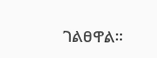ገልፀዋል፡፡